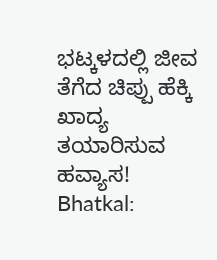ಭಟ್ಕಳದಲ್ಲಿ ಜೀವ ತೆಗೆದ ಚಿಪ್ಪು ಹೆಕ್ಕಿ ಖಾದ್ಯ ತಯಾರಿಸುವ ಹವ್ಯಾಸ!
Bhatkal: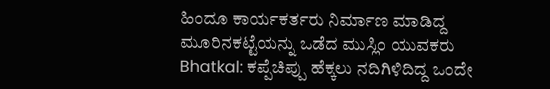ಹಿಂದೂ ಕಾರ್ಯಕರ್ತರು ನಿರ್ಮಾಣ ಮಾಡಿದ್ದ ಮೂರಿನಕಟ್ಟೆಯನ್ನು ಒಡೆದ ಮುಸ್ಲಿಂ ಯುವಕರು
Bhatkal: ಕಪ್ಪೆಚಿಪ್ಪು ಹೆಕ್ಕಲು ನದಿಗಿಳಿದಿದ್ದ ಒಂದೇ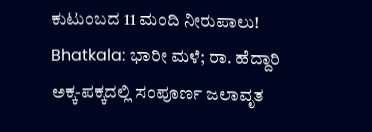ಕುಟುಂಬದ 11 ಮಂದಿ ನೀರುಪಾಲು!
Bhatkala: ಭಾರೀ ಮಳೆ; ರಾ. ಹೆದ್ದಾರಿ ಅಕ್ಕ-ಪಕ್ಕದಲ್ಲಿ ಸಂಪೂರ್ಣ ಜಲಾವೃತ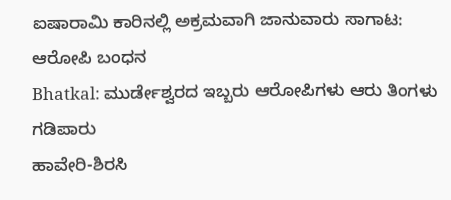ಐಷಾರಾಮಿ ಕಾರಿನಲ್ಲಿ ಅಕ್ರಮವಾಗಿ ಜಾನುವಾರು ಸಾಗಾಟ: ಆರೋಪಿ ಬಂಧನ
Bhatkal: ಮುರ್ಡೇಶ್ವರದ ಇಬ್ಬರು ಆರೋಪಿಗಳು ಆರು ತಿಂಗಳು ಗಡಿಪಾರು
ಹಾವೇರಿ-ಶಿರಸಿ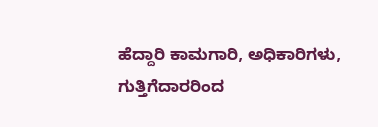ಹೆದ್ದಾರಿ ಕಾಮಗಾರಿ, ಅಧಿಕಾರಿಗಳು, ಗುತ್ತಿಗೆದಾರರಿಂದ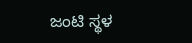ಜಂಟಿ ಸ್ಥಳ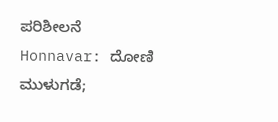ಪರಿಶೀಲನೆ
Honnavar: ದೋಣಿ ಮುಳುಗಡೆ;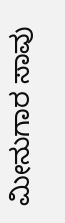ಮೀನುಗಾರ ಸಾವು